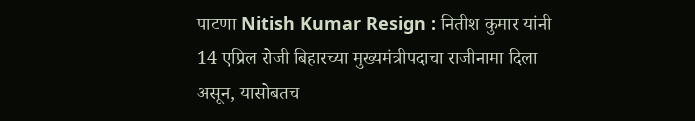पाटणा Nitish Kumar Resign : नितीश कुमार यांनी 14 एप्रिल रोजी बिहारच्या मुख्यमंत्रीपदाचा राजीनामा दिला असून, यासोबतच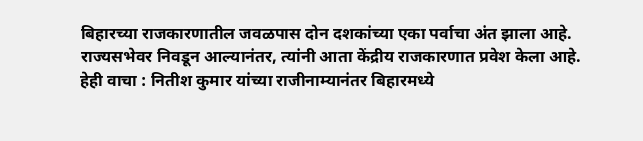बिहारच्या राजकारणातील जवळपास दोन दशकांच्या एका पर्वाचा अंत झाला आहे. राज्यसभेवर निवडून आल्यानंतर, त्यांनी आता केंद्रीय राजकारणात प्रवेश केला आहे.
हेही वाचा : नितीश कुमार यांच्या राजीनाम्यानंतर बिहारमध्ये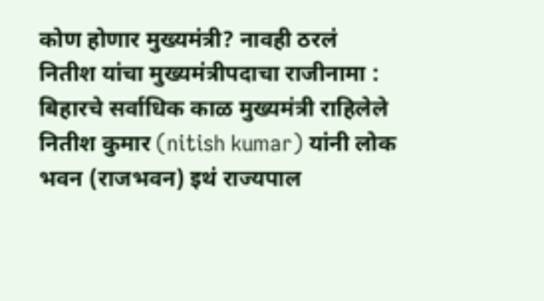कोण होणार मुख्यमंत्री? नावही ठरलं
नितीश यांचा मुख्यमंत्रीपदाचा राजीनामा :
बिहारचे सर्वाधिक काळ मुख्यमंत्री राहिलेले नितीश कुमार (nitish kumar) यांनी लोक भवन (राजभवन) इथं राज्यपाल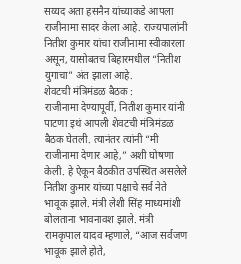सय्यद अता हसनैन यांच्याकडे आपला राजीनामा सादर केला आहे. राज्यपालांनी नितीश कुमार यांचा राजीनामा स्वीकारला असून, यासोबतच बिहारमधील “नितीश युगाचा” अंत झाला आहे.
शेवटची मंत्रिमंडळ बैठक :
राजीनामा देण्यापूर्वी, नितीश कुमार यांनी पाटणा इथं आपली शेवटची मंत्रिमंडळ बैठक घेतली. त्यानंतर त्यांनी “मी राजीनामा देणार आहे,” अशी घोषणा केली. हे ऐकून बैठकीत उपस्थित असलेले नितीश कुमार यांच्या पक्षाचे सर्व नेते भावूक झाले. मंत्री लेशी सिंह माध्यमांशी बोलताना भावनावश झाले. मंत्री रामकृपाल यादव म्हणाले, “आज सर्वजण भावूक झाले होते,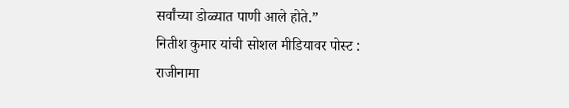सर्वांच्या डोळ्यात पाणी आले होते.”
नितीश कुमार यांची सोशल मीडियावर पोस्ट :
राजीनामा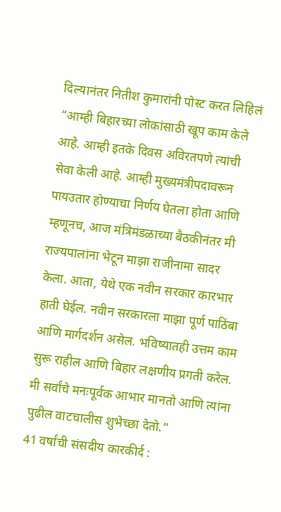दिल्यानंतर नितीश कुमारांनी पोस्ट करत लिहिलं “आम्ही बिहारच्या लोकांसाठी खूप काम केले आहे. आम्ही इतके दिवस अविरतपणे त्यांची सेवा केली आहे. आम्ही मुख्यमंत्रीपदावरून पायउतार होण्याचा निर्णय घेतला होता आणि म्हणूनच, आज मंत्रिमंडळाच्या बैठकीनंतर मी राज्यपालांना भेटून माझा राजीनामा सादर केला. आता, येथे एक नवीन सरकार कारभार हाती घेईल. नवीन सरकारला माझा पूर्ण पाठिंबा आणि मार्गदर्शन असेल. भविष्यातही उत्तम काम सुरू राहील आणि बिहार लक्षणीय प्रगती करेल. मी सर्वांचे मनःपूर्वक आभार मानतो आणि त्यांना पुढील वाटचालीस शुभेच्छा देतो.”
41 वर्षांची संसदीय कारकीर्द :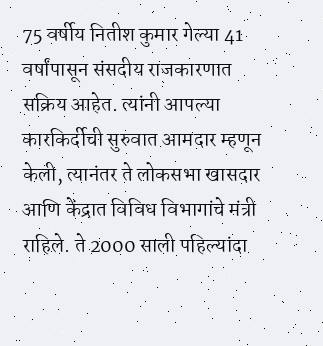75 वर्षीय नितीश कुमार गेल्या 41 वर्षांपासून संसदीय राजकारणात सक्रिय आहेत. त्यांनी आपल्या कारकिर्दीची सुरुवात आमदार म्हणून केली, त्यानंतर ते लोकसभा खासदार आणि केंद्रात विविध विभागांचे मंत्री राहिले. ते 2000 साली पहिल्यांदा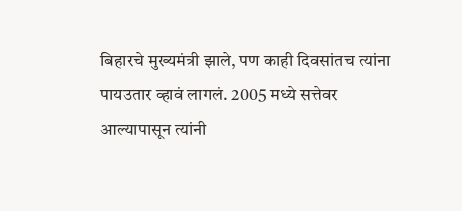बिहारचे मुख्यमंत्री झाले, पण काही दिवसांतच त्यांना पायउतार व्हावं लागलं. 2005 मध्ये सत्तेवर आल्यापासून त्यांनी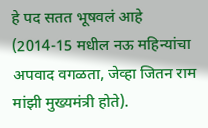हे पद सतत भूषवलं आहे (2014-15 मधील नऊ महिन्यांचा अपवाद वगळता, जेव्हा जितन राम मांझी मुख्यमंत्री होते).